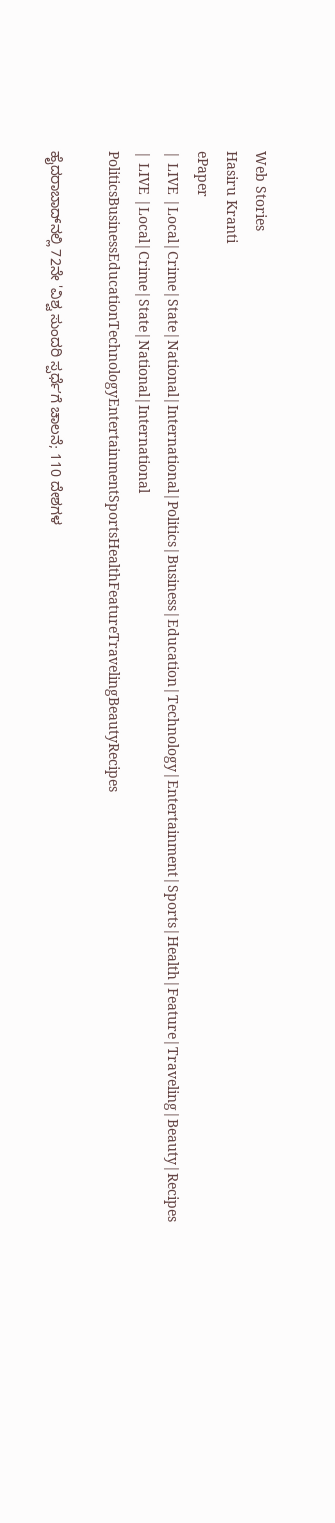Web Stories
Hasiru Kranti
ePaper
| LIVE |Local|Crime|State|National|International|Politics|Business|Education|Technology|Entertainment|Sports|Health|Feature|Traveling|Beauty|Recipes
| LIVE |Local|Crime|State|National|International
PoliticsBusinessEducationTechnologyEntertainmentSportsHealthFeatureTravelingBeautyRecipes

ಹೈದರಾಬಾದ್‌ನಲ್ಲಿ 72ನೇ 'ವಿಶ್ವ ಸುಂದರಿ ಸ್ಪರ್ಧೆʼಗೆ ಚಾಲನೆ; 110 ದೇಶಗಳ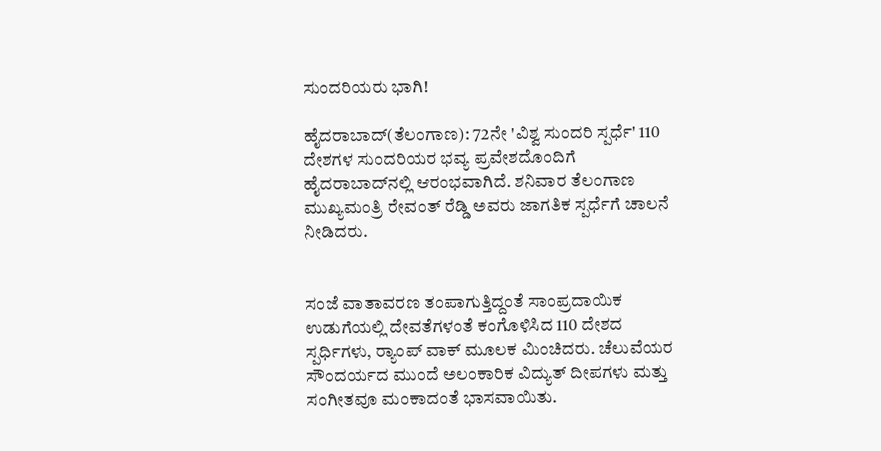ಸುಂದರಿಯರು ಭಾಗಿ!

ಹೈದರಾಬಾದ್(ತೆಲಂಗಾಣ): 72ನೇ 'ವಿಶ್ವ ಸುಂದರಿ ಸ್ಪರ್ಧೆ' 110 ದೇಶಗಳ ಸುಂದರಿಯರ ಭವ್ಯ ಪ್ರವೇಶದೊಂದಿಗೆ ಹೈದರಾಬಾದ್‌ನಲ್ಲಿ ಆರಂಭವಾಗಿದೆ. ಶನಿವಾರ ತೆಲಂಗಾಣ ಮುಖ್ಯಮಂತ್ರಿ ರೇವಂತ್ ರೆಡ್ಡಿ ಅವರು ಜಾಗತಿಕ ಸ್ಪರ್ಧೆಗೆ ಚಾಲನೆ ನೀಡಿದರು.


ಸಂಜೆ ವಾತಾವರಣ ತಂಪಾಗುತ್ತಿದ್ದಂತೆ ಸಾಂಪ್ರದಾಯಿಕ ಉಡುಗೆಯಲ್ಲಿ ದೇವತೆಗಳಂತೆ ಕಂಗೊಳಿಸಿದ 110 ದೇಶದ ಸ್ಪರ್ಧಿಗಳು, ರ‍್ಯಾಂಪ್‌ ವಾಕ್ ಮೂಲಕ ಮಿಂಚಿದರು. ಚೆಲುವೆಯರ ಸೌಂದರ್ಯದ ಮುಂದೆ ಅಲಂಕಾರಿಕ ವಿದ್ಯುತ್ ದೀಪಗಳು ಮತ್ತು ಸಂಗೀತವೂ ಮಂಕಾದಂತೆ ಭಾಸವಾಯಿತು.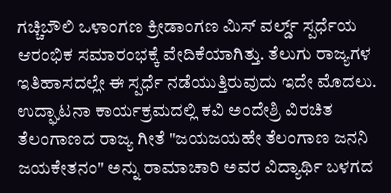ಗಚ್ಚಿಬೌಲಿ ಒಳಾಂಗಣ ಕ್ರೀಡಾಂಗಣ ಮಿಸ್ ವರ್ಲ್ಡ್ ಸ್ಪರ್ಧೆಯ ಆರಂಭಿಕ ಸಮಾರಂಭಕ್ಕೆ ವೇದಿಕೆಯಾಗಿತ್ತು. ತೆಲುಗು ರಾಜ್ಯಗಳ ಇತಿಹಾಸದಲ್ಲೇ ಈ ಸ್ಪರ್ಧೆ ನಡೆಯುತ್ತಿರುವುದು ಇದೇ ಮೊದಲು. ಉದ್ಘಾಟನಾ ಕಾರ್ಯಕ್ರಮದಲ್ಲಿ ಕವಿ ಅಂದೇಶ್ರಿ ವಿರಚಿತ ತೆಲಂಗಾಣದ ರಾಜ್ಯ ಗೀತೆ "ಜಯಜಯಹೇ ತೆಲಂಗಾಣ ಜನನಿ ಜಯಕೇತನಂ" ಅನ್ನು ರಾಮಾಚಾರಿ ಅವರ ವಿದ್ಯಾರ್ಥಿ ಬಳಗದ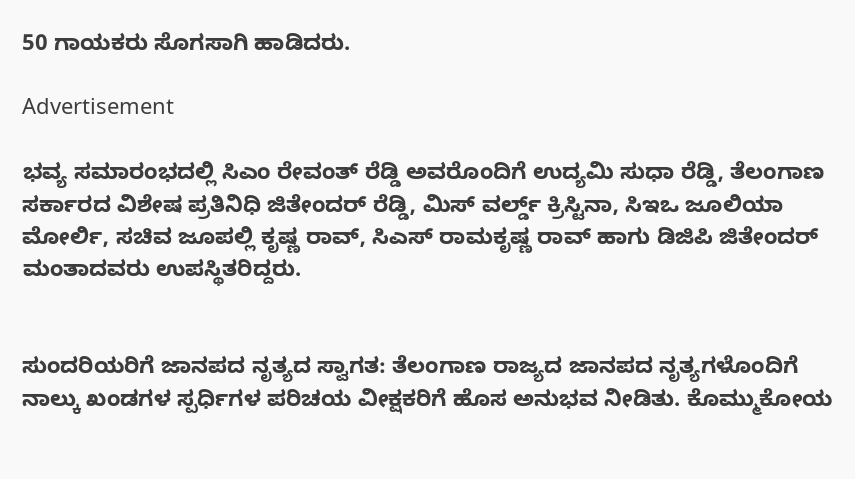50 ಗಾಯಕರು ಸೊಗಸಾಗಿ ಹಾಡಿದರು.

Advertisement

ಭವ್ಯ ಸಮಾರಂಭದಲ್ಲಿ ಸಿಎಂ ರೇವಂತ್ ರೆಡ್ಡಿ ಅವರೊಂದಿಗೆ ಉದ್ಯಮಿ ಸುಧಾ ರೆಡ್ಡಿ, ತೆಲಂಗಾಣ ಸರ್ಕಾರದ ವಿಶೇಷ ಪ್ರತಿನಿಧಿ ಜಿತೇಂದರ್ ರೆಡ್ಡಿ, ಮಿಸ್ ವರ್ಲ್ಡ್ ಕ್ರಿಸ್ಟಿನಾ, ಸಿಇಒ ಜೂಲಿಯಾ ಮೋರ್ಲಿ, ಸಚಿವ ಜೂಪಲ್ಲಿ ಕೃಷ್ಣ ರಾವ್, ಸಿಎಸ್ ರಾಮಕೃಷ್ಣ ರಾವ್ ಹಾಗು ಡಿಜಿಪಿ ಜಿತೇಂದರ್ ಮಂತಾದವರು ಉಪಸ್ಥಿತರಿದ್ದರು.


ಸುಂದರಿಯರಿಗೆ ಜಾನಪದ ನೃತ್ಯದ ಸ್ವಾಗತ: ತೆಲಂಗಾಣ ರಾಜ್ಯದ ಜಾನಪದ ನೃತ್ಯಗಳೊಂದಿಗೆ ನಾಲ್ಕು ಖಂಡಗಳ ಸ್ಪರ್ಧಿಗಳ ಪರಿಚಯ ವೀಕ್ಷಕರಿಗೆ ಹೊಸ ಅನುಭವ ನೀಡಿತು. ಕೊಮ್ಮುಕೋಯ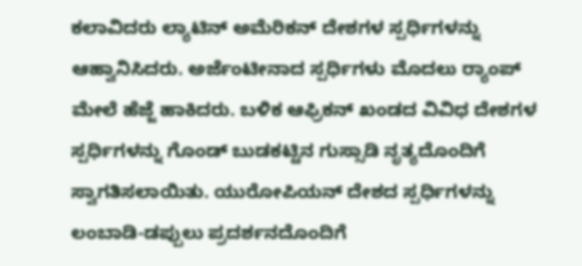ಕಲಾವಿದರು ಲ್ಯಾಟಿನ್ ಅಮೆರಿಕನ್ ದೇಶಗಳ ಸ್ಪರ್ಧಿಗಳನ್ನು ಆಹ್ವಾನಿಸಿದರು. ಅರ್ಜೆಂಟೀನಾದ ಸ್ಪರ್ಧಿಗಳು ಮೊದಲು ರ‍್ಯಾಂಪ್ ಮೇಲೆ ಹೆಜ್ಜೆ ಹಾಕಿದರು. ಬಳಿಕ ಆಫ್ರಿಕನ್ ಖಂಡದ ವಿವಿಧ ದೇಶಗಳ ಸ್ಪರ್ಧಿಗಳನ್ನು ಗೊಂಡ್ ಬುಡಕಟ್ಟಿನ ಗುಸ್ಸಾಡಿ ನೃತ್ಯದೊಂದಿಗೆ ಸ್ವಾಗತಿಸಲಾಯಿತು. ಯುರೋಪಿಯನ್ ದೇಶದ ಸ್ಪರ್ಧಿಗಳನ್ನು ಲಂಬಾಡಿ-ಡಪ್ಪುಲು ಪ್ರದರ್ಶನದೊಂದಿಗೆ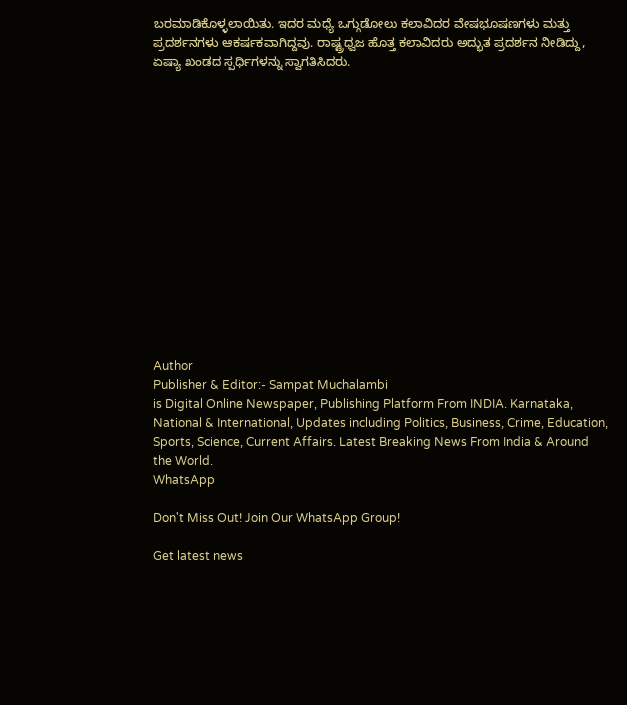ಬರಮಾಡಿಕೊಳ್ಳಲಾಯಿತು. ಇದರ ಮಧ್ಯೆ ಒಗ್ಗುಡೋಲು ಕಲಾವಿದರ ವೇಷಭೂಷಣಗಳು ಮತ್ತು ಪ್ರದರ್ಶನಗಳು ಆಕರ್ಷಕವಾಗಿದ್ದವು. ರಾಷ್ಟ್ರಧ್ವಜ ಹೊತ್ತ ಕಲಾವಿದರು ಅದ್ಭುತ ಪ್ರದರ್ಶನ ನೀಡಿದ್ದು, ಏಷ್ಯಾ ಖಂಡದ ಸ್ಪರ್ಧಿಗಳನ್ನು ಸ್ವಾಗತಿಸಿದರು.















Author
Publisher & Editor:- Sampat Muchalambi
is Digital Online Newspaper, Publishing Platform From INDIA. Karnataka, National & International, Updates including Politics, Business, Crime, Education, Sports, Science, Current Affairs. Latest Breaking News From India & Around the World.
WhatsApp

Don't Miss Out! Join Our WhatsApp Group!

Get latest news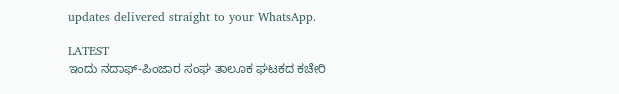updates delivered straight to your WhatsApp.

LATEST
ಇಂದು ನದಾಫ್-ಪಿಂಜಾರ ಸಂಘ ತಾಲೂಕ ಘಟಕದ ಕಚೇರಿ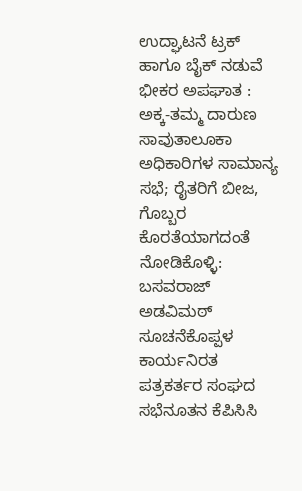ಉದ್ಘಾಟನೆ ಟ್ರಕ್ ಹಾಗೂ ಬೈಕ್ ನಡುವೆ ಭೀಕರ ಅಪಘಾತ : ಅಕ್ಕ-ತಮ್ಮ ದಾರುಣ ಸಾವುತಾಲೂಕಾ ಅಧಿಕಾರಿಗಳ ಸಾಮಾನ್ಯ ಸಭೆ; ರೈತರಿಗೆ ಬೀಜ, ಗೊಬ್ಬರ ಕೊರತೆಯಾಗದಂತೆ ನೋಡಿಕೊಳ್ಳಿ: ಬಸವರಾಜ್ ಅಡವಿಮಠ್ ಸೂಚನೆಕೊಪ್ಪಳ ಕಾರ್ಯನಿರತ ಪತ್ರಕರ್ತರ ಸಂಘದ ಸಭೆನೂತನ ಕೆಪಿಸಿಸಿ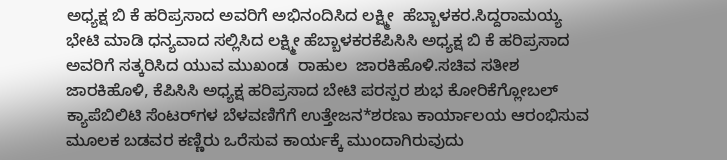ಅಧ್ಯಕ್ಷ ಬಿ ಕೆ ಹರಿಪ್ರಸಾದ ಅವರಿಗೆ ಅಭಿನಂದಿಸಿದ ಲಕ್ಷ್ಮೀ  ಹೆಬ್ಬಾಳಕರ.ಸಿದ್ದರಾಮಯ್ಯ ಭೇಟಿ ಮಾಡಿ ಧನ್ಯವಾದ ಸಲ್ಲಿಸಿದ ಲಕ್ಷ್ಮೀ ಹೆಬ್ಬಾಳಕರಕೆಪಿಸಿಸಿ ಅಧ್ಯಕ್ಷ ಬಿ ಕೆ ಹರಿಪ್ರಸಾದ ಅವರಿಗೆ ಸತ್ಕರಿಸಿದ ಯುವ ಮುಖಂಡ  ರಾಹುಲ  ಜಾರಕಿಹೊಳಿ.ಸಚಿವ ಸತೀಶ ಜಾರಕಿಹೊಳಿ, ಕೆಪಿಸಿಸಿ ಅಧ್ಯಕ್ಷ ಹರಿಪ್ರಸಾದ ಬೇಟಿ ಪರಸ್ಪರ ಶುಭ ಕೋರಿಕೆಗ್ಲೋಬಲ್ ಕ್ಯಾಪೆಬಿಲಿಟಿ ಸೆಂಟರ್‌ಗಳ ಬೆಳವಣಿಗೆಗೆ ಉತ್ತೇಜನ*ಶರಣು ಕಾರ್ಯಾಲಯ ಆರಂಭಿಸುವ ಮೂಲಕ ಬಡವರ ಕಣ್ಣಿರು ಒರೆಸುವ ಕಾರ್ಯಕ್ಕೆ ಮುಂದಾಗಿರುವುದು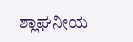ಶ್ಲಾಘನೀಯ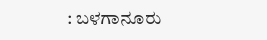: ಬಳಗಾನೂರು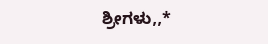ಶ್ರೀಗಳು,,*